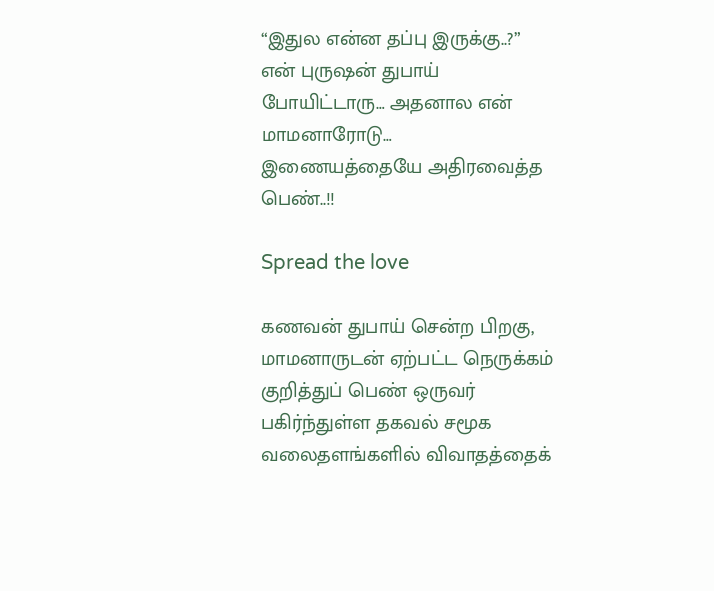“இதுல என்ன தப்பு இருக்கு..?” என் புருஷன் துபாய் போயிட்டாரு… அதனால என் மாமனாரோடு… இணையத்தையே அதிரவைத்த பெண்..!!

Spread the love

கணவன் துபாய் சென்ற பிறகு, மாமனாருடன் ஏற்பட்ட நெருக்கம் குறித்துப் பெண் ஒருவர் பகிர்ந்துள்ள தகவல் சமூக வலைதளங்களில் விவாதத்தைக்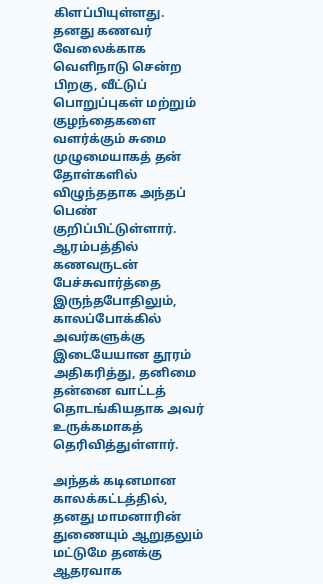கிளப்பியுள்ளது. தனது கணவர் வேலைக்காக வெளிநாடு சென்ற பிறகு, வீட்டுப் பொறுப்புகள் மற்றும் குழந்தைகளை வளர்க்கும் சுமை முழுமையாகத் தன் தோள்களில் விழுந்ததாக அந்தப் பெண் குறிப்பிட்டுள்ளார். ஆரம்பத்தில் கணவருடன் பேச்சுவார்த்தை இருந்தபோதிலும், காலப்போக்கில் அவர்களுக்கு இடையேயான தூரம் அதிகரித்து, தனிமை தன்னை வாட்டத் தொடங்கியதாக அவர் உருக்கமாகத் தெரிவித்துள்ளார்.

அந்தக் கடினமான காலக்கட்டத்தில், தனது மாமனாரின் துணையும் ஆறுதலும் மட்டுமே தனக்கு ஆதரவாக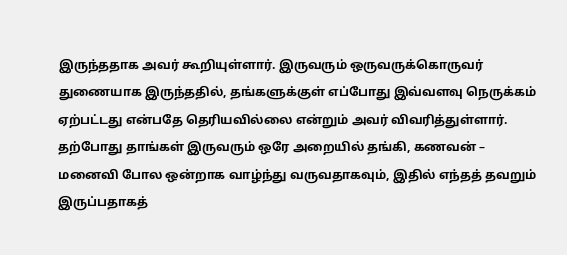இருந்ததாக அவர் கூறியுள்ளார். இருவரும் ஒருவருக்கொருவர் துணையாக இருந்ததில், தங்களுக்குள் எப்போது இவ்வளவு நெருக்கம் ஏற்பட்டது என்பதே தெரியவில்லை என்றும் அவர் விவரித்துள்ளார். தற்போது தாங்கள் இருவரும் ஒரே அறையில் தங்கி, கணவன் – மனைவி போல ஒன்றாக வாழ்ந்து வருவதாகவும், இதில் எந்தத் தவறும் இருப்பதாகத்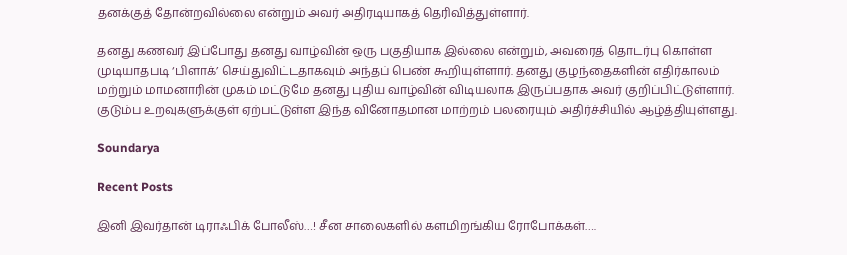தனக்குத் தோன்றவில்லை என்றும் அவர் அதிரடியாகத் தெரிவித்துள்ளார்.

தனது கணவர் இப்போது தனது வாழ்வின் ஒரு பகுதியாக இல்லை என்றும், அவரைத் தொடர்பு கொள்ள முடியாதபடி ‘பிளாக்’ செய்துவிட்டதாகவும் அந்தப் பெண் கூறியுள்ளார். தனது குழந்தைகளின் எதிர்காலம் மற்றும் மாமனாரின் முகம் மட்டுமே தனது புதிய வாழ்வின் விடியலாக இருப்பதாக அவர் குறிப்பிட்டுள்ளார். குடும்ப உறவுகளுக்குள் ஏற்பட்டுள்ள இந்த வினோதமான மாற்றம் பலரையும் அதிர்ச்சியில் ஆழ்த்தியுள்ளது.

Soundarya

Recent Posts

இனி இவர்தான் டிராஃபிக் போலீஸ்…! சீன சாலைகளில் களமிறங்கிய ரோபோக்கள்….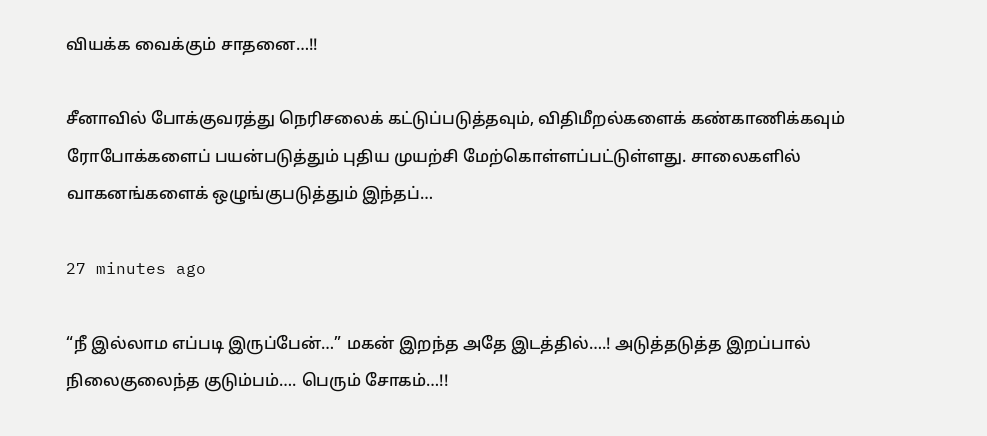வியக்க வைக்கும் சாதனை…!!

சீனாவில் போக்குவரத்து நெரிசலைக் கட்டுப்படுத்தவும், விதிமீறல்களைக் கண்காணிக்கவும் ரோபோக்களைப் பயன்படுத்தும் புதிய முயற்சி மேற்கொள்ளப்பட்டுள்ளது. சாலைகளில் வாகனங்களைக் ஒழுங்குபடுத்தும் இந்தப்…

27 minutes ago

“நீ இல்லாம எப்படி இருப்பேன்…” மகன் இறந்த அதே இடத்தில்….! அடுத்தடுத்த இறப்பால் நிலைகுலைந்த குடும்பம்…. பெரும் சோகம்…!!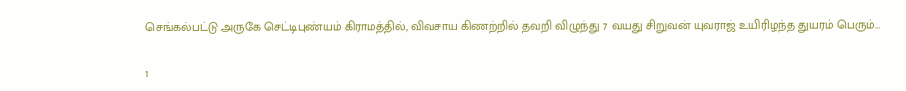செங்கல்பட்டு அருகே செட்டிபுண்யம் கிராமத்தில், விவசாய கிணற்றில் தவறி விழுந்து 7 வயது சிறுவன் யுவராஜ் உயிரிழந்த துயரம் பெரும்…

1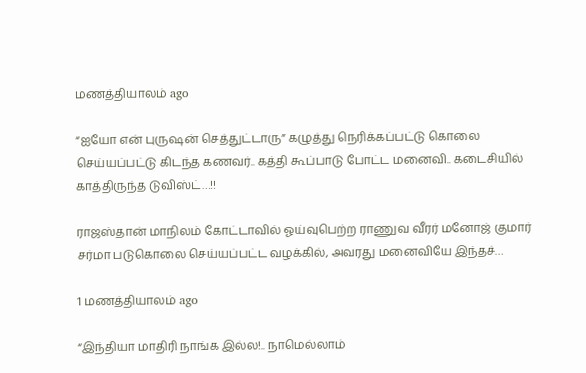மணத்தியாலம் ago

“ஐயோ என் புருஷன் செத்துட்டாரு” கழுத்து நெரிக்கப்பட்டு கொலை செய்யப்பட்டு கிடந்த கணவர்.. கத்தி கூப்பாடு போட்ட மனைவி.. கடைசியில் காத்திருந்த டுவிஸ்ட்…!!

ராஜஸ்தான் மாநிலம் கோட்டாவில் ஓய்வுபெற்ற ராணுவ வீரர் மனோஜ் குமார் சர்மா படுகொலை செய்யப்பட்ட வழக்கில், அவரது மனைவியே இந்தச்…

1 மணத்தியாலம் ago

“இந்தியா மாதிரி நாங்க இல்ல!.. நாமெல்லாம்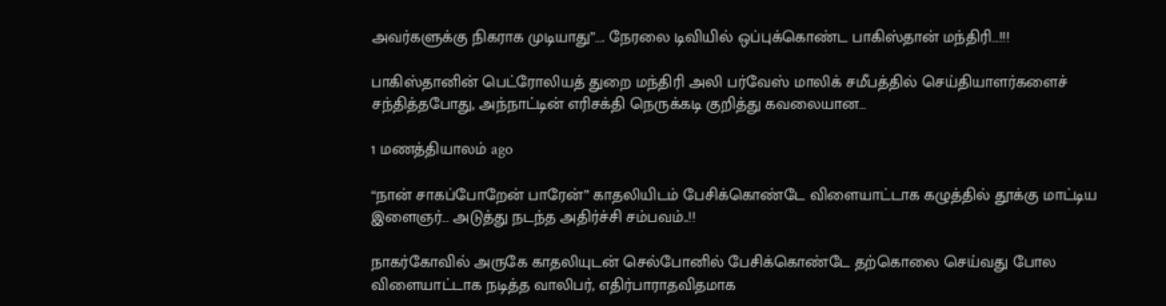அவர்களுக்கு நிகராக முடியாது”…. நேரலை டிவியில் ஒப்புக்கொண்ட பாகிஸ்தான் மந்திரி…!!!

பாகிஸ்தானின் பெட்ரோலியத் துறை மந்திரி அலி பர்வேஸ் மாலிக் சமீபத்தில் செய்தியாளர்களைச் சந்தித்தபோது, அந்நாட்டின் எரிசக்தி நெருக்கடி குறித்து கவலையான…

1 மணத்தியாலம் ago

“நான் சாகப்போறேன் பாரேன்” காதலியிடம் பேசிக்கொண்டே விளையாட்டாக கழுத்தில் தூக்கு மாட்டிய இளைஞர்… அடுத்து நடந்த அதிர்ச்சி சம்பவம்..!!

நாகர்கோவில் அருகே காதலியுடன் செல்போனில் பேசிக்கொண்டே தற்கொலை செய்வது போல விளையாட்டாக நடித்த வாலிபர், எதிர்பாராதவிதமாக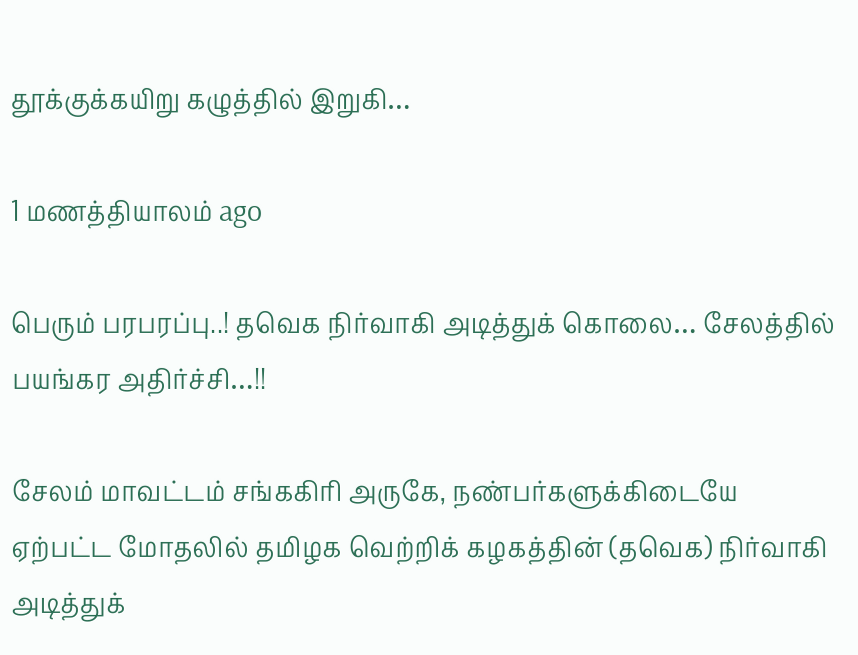தூக்குக்கயிறு கழுத்தில் இறுகி…

1 மணத்தியாலம் ago

பெரும் பரபரப்பு..! தவெக நிர்வாகி அடித்துக் கொலை… சேலத்தில் பயங்கர அதிர்ச்சி…!!

சேலம் மாவட்டம் சங்ககிரி அருகே, நண்பர்களுக்கிடையே ஏற்பட்ட மோதலில் தமிழக வெற்றிக் கழகத்தின் (தவெக) நிர்வாகி அடித்துக்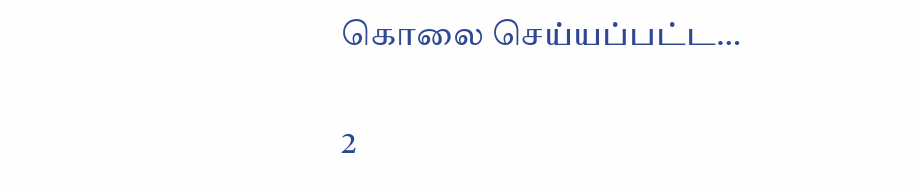கொலை செய்யப்பட்ட…

2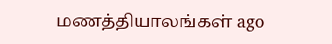மணத்தியாலங்கள் ago